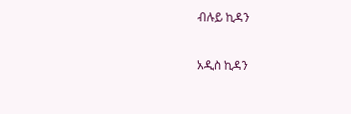ብሉይ ኪዳን

አዲስ ኪዳን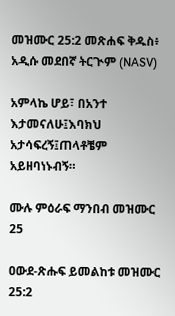መዝሙር 25:2 መጽሐፍ ቅዱስ፥ አዲሱ መደበኛ ትርጒም (NASV)

አምላኬ ሆይ፣ በአንተ እታመናለሁ፤እባክህ አታሳፍረኝ፤ጠላቶቼም አይዘባነኑብኝ።

ሙሉ ምዕራፍ ማንበብ መዝሙር 25

ዐውደ-ጽሑፍ ይመልከቱ መዝሙር 25:2